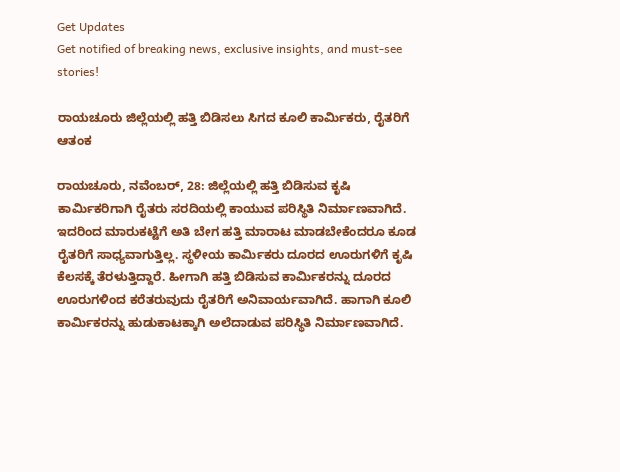Get Updates
Get notified of breaking news, exclusive insights, and must-see stories!

ರಾಯಚೂರು ಜಿಲ್ಲೆಯಲ್ಲಿ ಹತ್ತಿ ಬಿಡಿಸಲು ಸಿಗದ ಕೂಲಿ ಕಾರ್ಮಿಕರು, ರೈತರಿಗೆ ಆತಂಕ

ರಾಯಚೂರು, ನವೆಂಬರ್‌, 28: ಜಿಲ್ಲೆಯಲ್ಲಿ ಹತ್ತಿ ಬಿಡಿಸುವ ಕೃಷಿ ಕಾರ್ಮಿಕರಿಗಾಗಿ ರೈತರು ಸರದಿಯಲ್ಲಿ ಕಾಯುವ ಪರಿಸ್ಥಿತಿ ನಿರ್ಮಾಣವಾಗಿದೆ. ಇದರಿಂದ ಮಾರುಕಟ್ಟೆಗೆ ಅತಿ ಬೇಗ ಹತ್ತಿ ಮಾರಾಟ ಮಾಡಬೇಕೆಂದರೂ ಕೂಡ ರೈತರಿಗೆ ಸಾಧ್ಯವಾಗುತ್ತಿಲ್ಲ. ಸ್ಥಳೀಯ ಕಾರ್ಮಿಕರು ದೂರದ ಊರುಗಳಿಗೆ ಕೃಷಿ ಕೆಲಸಕ್ಕೆ ತೆರಳುತ್ತಿದ್ದಾರೆ. ಹೀಗಾಗಿ ಹತ್ತಿ ಬಿಡಿಸುವ ಕಾರ್ಮಿಕರನ್ನು ದೂರದ ಊರುಗಳಿಂದ ಕರೆತರುವುದು ರೈತರಿಗೆ ಅನಿವಾರ್ಯವಾಗಿದೆ. ಹಾಗಾಗಿ ಕೂಲಿ ಕಾರ್ಮಿಕರನ್ನು ಹುಡುಕಾಟಕ್ಕಾಗಿ ಅಲೆದಾಡುವ ಪರಿಸ್ಥಿತಿ ನಿರ್ಮಾಣವಾಗಿದೆ.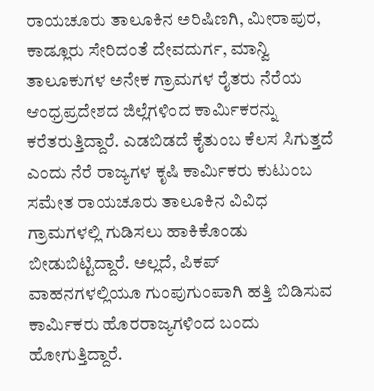ರಾಯಚೂರು ತಾಲೂಕಿನ ಅರಿಷಿಣಗಿ, ಮೀರಾಪುರ, ಕಾಡ್ಲೂರು ಸೇರಿದಂತೆ ದೇವದುರ್ಗ, ಮಾನ್ವಿ ತಾಲೂಕುಗಳ ಅನೇಕ‌ ಗ್ರಾಮಗಳ ರೈತರು ನೆರೆಯ ಆಂಧ್ರಪ್ರದೇಶದ ಜಿಲ್ಲೆಗಳಿಂದ ಕಾರ್ಮಿಕರನ್ನು ಕರೆತರುತ್ತಿದ್ದಾರೆ. ಎಡಬಿಡದೆ ಕೈತುಂಬ ಕೆಲಸ ಸಿಗುತ್ತದೆ ಎಂದು ನೆರೆ ರಾಜ್ಯಗಳ ಕೃಷಿ ಕಾರ್ಮಿಕರು ಕುಟುಂಬ ಸಮೇತ ರಾಯಚೂರು ತಾಲೂಕಿನ ವಿವಿಧ ಗ್ರಾಮಗಳಲ್ಲಿ ಗುಡಿಸಲು ಹಾಕಿಕೊಂಡು ಬೀಡುಬಿಟ್ಟಿದ್ದಾರೆ. ಅಲ್ಲದೆ, ಪಿಕಪ್ ವಾಹನಗಳಲ್ಲಿಯೂ ಗುಂಪುಗುಂಪಾಗಿ ಹತ್ತಿ‌ ಬಿಡಿಸುವ ಕಾರ್ಮಿಕರು ಹೊರರಾಜ್ಯಗಳಿಂದ‌‌‌ ಬಂದು ಹೋಗುತ್ತಿದ್ದಾರೆ.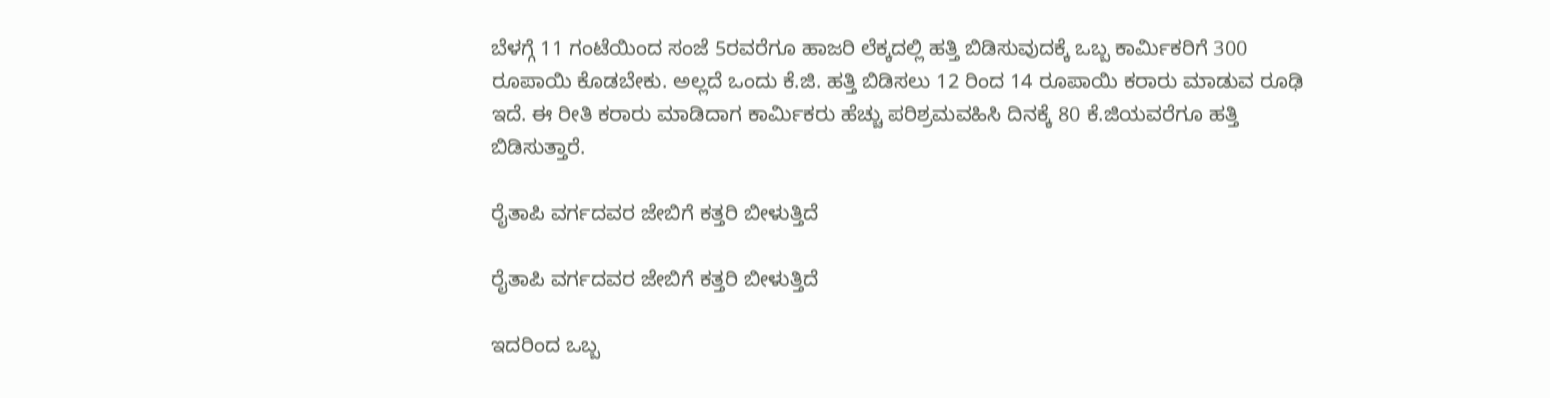ಬೆಳಗ್ಗೆ 11 ಗಂಟೆಯಿಂದ ಸಂಜೆ 5ರವರೆಗೂ ಹಾಜರಿ ಲೆಕ್ಕದಲ್ಲಿ ಹತ್ತಿ ಬಿಡಿಸುವುದಕ್ಕೆ ಒಬ್ಬ ಕಾರ್ಮಿಕರಿಗೆ 300 ರೂಪಾಯಿ ಕೊಡಬೇಕು. ಅಲ್ಲದೆ ಒಂದು ಕೆ.ಜಿ. ಹತ್ತಿ ಬಿಡಿಸಲು 12 ರಿಂದ 14 ರೂಪಾಯಿ ಕರಾರು ಮಾಡುವ ರೂಢಿ ಇದೆ. ಈ ರೀತಿ ಕರಾರು ಮಾಡಿದಾಗ ಕಾರ್ಮಿಕರು ಹೆಚ್ಚು ಪರಿಶ್ರಮವಹಿಸಿ ದಿನಕ್ಕೆ‌ 80 ಕೆ.ಜಿಯವರೆಗೂ ಹತ್ತಿ‌ ಬಿಡಿಸುತ್ತಾರೆ.

ರೈತಾಪಿ ವರ್ಗದವರ ಜೇಬಿಗೆ ಕತ್ತರಿ ಬೀಳುತ್ತಿದೆ

ರೈತಾಪಿ ವರ್ಗದವರ ಜೇಬಿಗೆ ಕತ್ತರಿ ಬೀಳುತ್ತಿದೆ

ಇದರಿಂದ ಒಬ್ಬ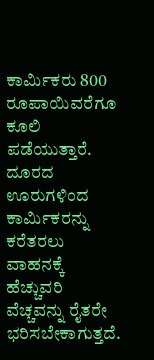ಕಾರ್ಮಿಕರು 800 ರೂಪಾಯಿವರೆಗೂ‌ ಕೂಲಿ ಪಡೆಯುತ್ತಾರೆ. ದೂರದ ಊರುಗಳಿಂದ ಕಾರ್ಮಿಕರನ್ನು ಕರೆತರಲು ವಾಹನಕ್ಕೆ ಹೆಚ್ಚುವರಿ ವೆಚ್ಚವನ್ನು ರೈತರೇ ಭರಿಸಬೇಕಾಗುತ್ತದೆ.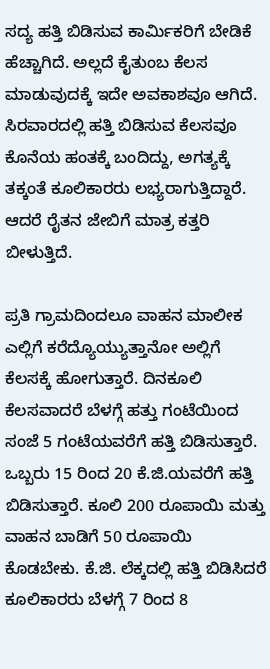ಸದ್ಯ ಹತ್ತಿ ‌ಬಿಡಿಸುವ ಕಾರ್ಮಿಕರಿಗೆ ಬೇಡಿಕೆ ಹೆಚ್ಚಾಗಿದೆ. ಅಲ್ಲದೆ ಕೈತುಂಬ ಕೆಲಸ ಮಾಡುವುದಕ್ಕೆ ಇದೇ ಅವಕಾಶವೂ ಆಗಿದೆ. ಸಿರವಾರದಲ್ಲಿ ಹತ್ತಿ ಬಿಡಿಸುವ ಕೆಲಸವೂ ಕೊನೆಯ ಹಂತಕ್ಕೆ ಬಂದಿದ್ದು, ಅಗತ್ಯಕ್ಕೆ ತಕ್ಕಂತೆ ಕೂಲಿಕಾರರು ಲಭ್ಯರಾಗುತ್ತಿದ್ದಾರೆ. ಆದರೆ ರೈತನ ಜೇಬಿಗೆ ಮಾತ್ರ ಕತ್ತರಿ ಬೀಳುತ್ತಿದೆ.

ಪ್ರತಿ ಗ್ರಾಮದಿಂದಲೂ ವಾಹನ ಮಾಲೀಕ ಎಲ್ಲಿಗೆ ಕರೆದ್ಯೊಯ್ಯುತ್ತಾನೋ ಅಲ್ಲಿಗೆ ಕೆಲಸಕ್ಕೆ ಹೋಗುತ್ತಾರೆ. ದಿನಕೂಲಿ ಕೆಲಸವಾದರೆ ಬೆಳಗ್ಗೆ ಹತ್ತು ಗಂಟೆಯಿಂದ ಸಂಜೆ 5 ಗಂಟೆಯವರೆಗೆ ಹತ್ತಿ ಬಿಡಿಸುತ್ತಾರೆ. ಒಬ್ಬರು 15 ರಿಂದ 20 ಕೆ.ಜಿ.ಯವರೆಗೆ ಹತ್ತಿ ಬಿಡಿಸುತ್ತಾರೆ. ಕೂಲಿ 200 ರೂಪಾಯಿ ಮತ್ತು ವಾಹನ ಬಾಡಿಗೆ 50 ರೂಪಾಯಿ ಕೊಡಬೇಕು. ಕೆ.ಜಿ. ಲೆಕ್ಕದಲ್ಲಿ ಹತ್ತಿ ಬಿಡಿಸಿದರೆ ಕೂಲಿಕಾರರು ಬೆಳಗ್ಗೆ 7 ರಿಂದ 8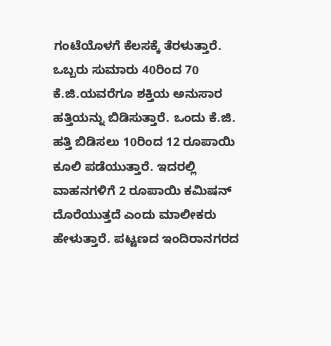ಗಂಟೆಯೊಳಗೆ ಕೆಲಸಕ್ಕೆ ತೆರಳುತ್ತಾರೆ. ಒಬ್ಬರು ಸುಮಾರು 40ರಿಂದ 70 ಕೆ.ಜಿ.ಯವರೆಗೂ ಶಕ್ತಿಯ ಅನುಸಾರ ಹತ್ತಿಯನ್ನು ಬಿಡಿಸುತ್ತಾರೆ. ಒಂದು ಕೆ.ಜಿ. ಹತ್ತಿ ಬಿಡಿಸಲು 10ರಿಂದ 12 ರೂಪಾಯಿ ಕೂಲಿ ಪಡೆಯುತ್ತಾರೆ. ಇದರಲ್ಲಿ ವಾಹನಗಳಿಗೆ 2 ರೂಪಾಯಿ ಕಮಿಷನ್ ದೊರೆಯುತ್ತದೆ ಎಂದು ಮಾಲೀಕರು ಹೇಳುತ್ತಾರೆ. ಪಟ್ಟಣದ ಇಂದಿರಾನಗರದ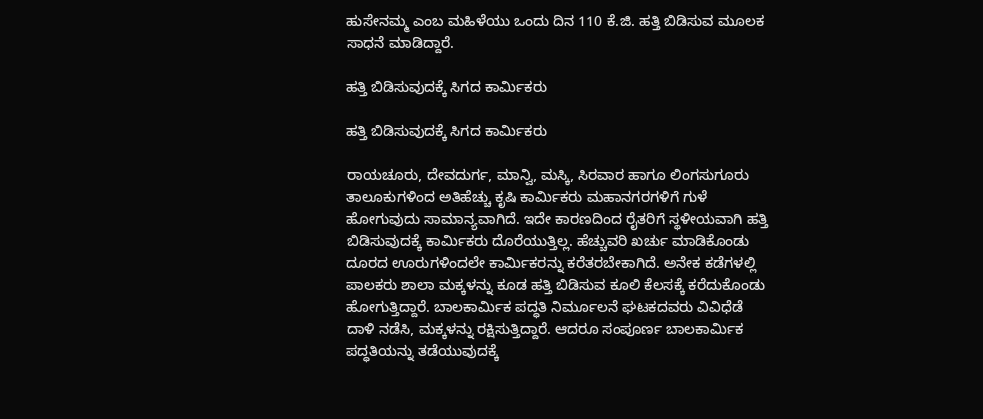ಹುಸೇನಮ್ಮ ಎಂಬ ಮಹಿಳೆಯು ಒಂದು ದಿನ 110 ಕೆ.ಜಿ. ಹತ್ತಿ ಬಿಡಿಸುವ ಮೂಲಕ ಸಾಧನೆ ಮಾಡಿದ್ದಾರೆ.

ಹತ್ತಿ ಬಿಡಿಸುವುದಕ್ಕೆ ಸಿಗದ ಕಾರ್ಮಿಕರು

ಹತ್ತಿ ಬಿಡಿಸುವುದಕ್ಕೆ ಸಿಗದ ಕಾರ್ಮಿಕರು

ರಾಯಚೂರು, ದೇವದುರ್ಗ, ಮಾನ್ವಿ, ಮಸ್ಕಿ, ಸಿರವಾರ ಹಾಗೂ ಲಿಂಗಸುಗೂರು ತಾಲೂಕುಗಳಿಂದ ಅತಿಹೆಚ್ಚು ಕೃಷಿ ಕಾರ್ಮಿಕರು ಮಹಾನಗರಗಳಿಗೆ ಗುಳೆ ಹೋಗುವುದು ಸಾಮಾನ್ಯವಾಗಿದೆ. ಇದೇ ಕಾರಣದಿಂದ ರೈತರಿಗೆ ಸ್ಥಳೀಯವಾಗಿ ಹತ್ತಿ ಬಿಡಿಸುವುದಕ್ಕೆ ಕಾರ್ಮಿಕರು ದೊರೆಯುತ್ತಿಲ್ಲ. ಹೆಚ್ಚುವರಿ ಖರ್ಚು ಮಾಡಿಕೊಂಡು ದೂರದ ಊರುಗಳಿಂದಲೇ ಕಾರ್ಮಿಕರನ್ನು ಕರೆತರಬೇಕಾಗಿದೆ. ಅನೇಕ ಕಡೆಗಳಲ್ಲಿ ಪಾಲಕರು ಶಾಲಾ ಮಕ್ಕಳನ್ನು ಕೂಡ ಹತ್ತಿ ಬಿಡಿಸುವ ಕೂಲಿ ಕೆಲಸಕ್ಕೆ ಕರೆದುಕೊಂಡು ಹೋಗುತ್ತಿದ್ದಾರೆ. ಬಾಲಕಾರ್ಮಿಕ ಪದ್ಧತಿ ನಿರ್ಮೂಲನೆ ಘಟಕದವರು ವಿವಿಧೆಡೆ ದಾಳಿ ನಡೆಸಿ, ಮಕ್ಕಳನ್ನು ರಕ್ಷಿಸುತ್ತಿದ್ದಾರೆ. ಆದರೂ ಸಂಪೂರ್ಣ ಬಾಲಕಾರ್ಮಿಕ ಪದ್ಧತಿಯನ್ನು ತಡೆಯುವುದಕ್ಕೆ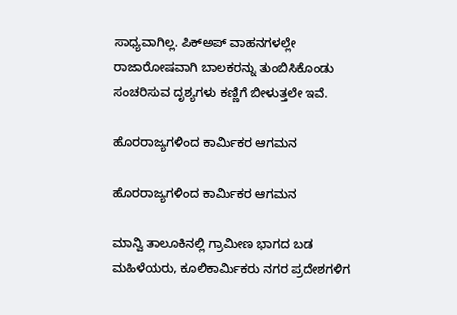ಸಾಧ್ಯವಾಗಿಲ್ಲ. ಪಿಕ್‌ಅಪ್‌ ವಾಹನಗಳಲ್ಲೇ ರಾಜಾರೋಷವಾಗಿ ಬಾಲಕರನ್ನು ತುಂಬಿಸಿಕೊಂಡು ಸಂಚರಿಸುವ ದೃಶ್ಯಗಳು ಕಣ್ಣಿಗೆ ಬೀಳುತ್ತಲೇ ಇವೆ.

ಹೊರರಾಜ್ಯಗಳಿಂದ ಕಾರ್ಮಿಕರ ಆಗಮನ

ಹೊರರಾಜ್ಯಗಳಿಂದ ಕಾರ್ಮಿಕರ ಆಗಮನ

ಮಾನ್ವಿ ತಾಲೂಕಿನಲ್ಲಿ ಗ್ರಾಮೀಣ ಭಾಗದ ಬಡ ಮಹಿಳೆಯರು, ಕೂಲಿಕಾರ್ಮಿಕರು ನಗರ ಪ್ರದೇಶಗಳಿಗ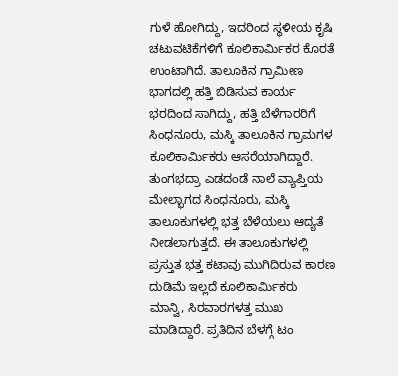ಗುಳೆ ಹೋಗಿದ್ದು, ಇದರಿಂದ ಸ್ಥಳೀಯ ಕೃಷಿ ಚಟುವಟಿಕೆಗಳಿಗೆ ಕೂಲಿಕಾರ್ಮಿಕರ ಕೊರತೆ ಉಂಟಾಗಿದೆ. ತಾಲೂಕಿನ ಗ್ರಾಮೀಣ ಭಾಗದಲ್ಲಿ ಹತ್ತಿ ಬಿಡಿಸುವ ಕಾರ್ಯ ಭರದಿಂದ ಸಾಗಿದ್ದು, ಹತ್ತಿ ಬೆಳೆಗಾರರಿಗೆ ಸಿಂಧನೂರು, ಮಸ್ಕಿ ತಾಲೂಕಿನ ಗ್ರಾಮಗಳ ಕೂಲಿಕಾರ್ಮಿಕರು ಆಸರೆಯಾಗಿದ್ದಾರೆ. ತುಂಗಭದ್ರಾ ಎಡದಂಡೆ ನಾಲೆ ವ್ಯಾಪ್ತಿಯ ಮೇಲ್ಭಾಗದ ಸಿಂಧನೂರು, ಮಸ್ಕಿ ತಾಲೂಕುಗಳಲ್ಲಿ ಭತ್ತ ಬೆಳೆಯಲು ಆದ್ಯತೆ ನೀಡಲಾಗುತ್ತದೆ. ಈ ತಾಲೂಕುಗಳಲ್ಲಿ ಪ್ರಸ್ತುತ ಭತ್ತ ಕಟಾವು ಮುಗಿದಿರುವ ಕಾರಣ ದುಡಿಮೆ ಇಲ್ಲದೆ ಕೂಲಿಕಾರ್ಮಿಕರು ಮಾನ್ವಿ, ಸಿರವಾರಗಳತ್ತ ಮುಖ ಮಾಡಿದ್ದಾರೆ. ಪ್ರತಿದಿನ ಬೆಳಗ್ಗೆ ಟಂ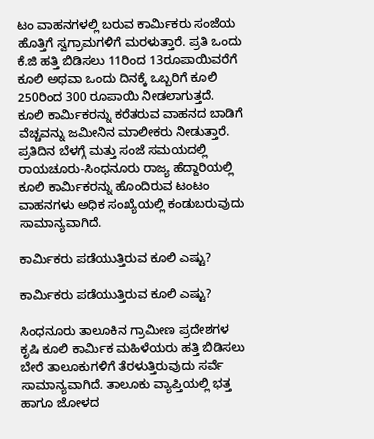ಟಂ ವಾಹನಗಳಲ್ಲಿ ಬರುವ ಕಾರ್ಮಿಕರು ಸಂಜೆಯ ಹೊತ್ತಿಗೆ ಸ್ವಗ್ರಾಮಗಳಿಗೆ ಮರಳುತ್ತಾರೆ. ಪ್ರತಿ ಒಂದು ಕೆ.ಜಿ ಹತ್ತಿ ಬಿಡಿಸಲು 11ರಿಂದ 13ರೂಪಾಯಿವರೆಗೆ ಕೂಲಿ ಅಥವಾ ಒಂದು ದಿನಕ್ಕೆ ಒಬ್ಬರಿಗೆ ಕೂಲಿ 250ರಿಂದ 300 ರೂಪಾಯಿ ನೀಡಲಾಗುತ್ತದೆ. ಕೂಲಿ ಕಾರ್ಮಿಕರನ್ನು ಕರೆತರುವ ವಾಹನದ ಬಾಡಿಗೆ ವೆಚ್ಚವನ್ನು ಜಮೀನಿನ ಮಾಲೀಕರು ನೀಡುತ್ತಾರೆ. ಪ್ರತಿದಿನ ಬೆಳಗ್ಗೆ ಮತ್ತು ಸಂಜೆ ಸಮಯದಲ್ಲಿ ರಾಯಚೂರು-ಸಿಂಧನೂರು ರಾಜ್ಯ ಹೆದ್ದಾರಿಯಲ್ಲಿ ಕೂಲಿ ಕಾರ್ಮಿಕರನ್ನು ಹೊಂದಿರುವ ಟಂಟಂ ವಾಹನಗಳು ಅಧಿಕ ಸಂಖ್ಯೆಯಲ್ಲಿ ಕಂಡುಬರುವುದು ಸಾಮಾನ್ಯವಾಗಿದೆ.

ಕಾರ್ಮಿಕರು ಪಡೆಯುತ್ತಿರುವ ಕೂಲಿ ಎಷ್ಟು?

ಕಾರ್ಮಿಕರು ಪಡೆಯುತ್ತಿರುವ ಕೂಲಿ ಎಷ್ಟು?

ಸಿಂಧನೂರು ತಾಲೂಕಿನ ಗ್ರಾಮೀಣ ಪ್ರದೇಶಗಳ ಕೃಷಿ ಕೂಲಿ ಕಾರ್ಮಿಕ ಮಹಿಳೆಯರು ಹತ್ತಿ ಬಿಡಿಸಲು ಬೇರೆ ತಾಲೂಕುಗಳಿಗೆ ತೆರಳುತ್ತಿರುವುದು ಸರ್ವೆ ಸಾಮಾನ್ಯವಾಗಿದೆ. ತಾಲೂಕು ವ್ಯಾಪ್ತಿಯಲ್ಲಿ ಭತ್ತ ಹಾಗೂ ಜೋಳದ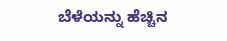ಬೆಳೆಯನ್ನು ಹೆಚ್ಚಿನ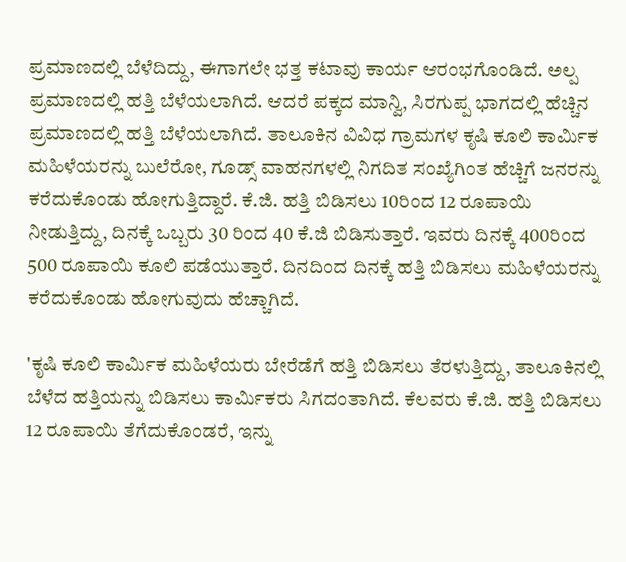ಪ್ರಮಾಣದಲ್ಲಿ ಬೆಳೆದಿದ್ದು, ಈಗಾಗಲೇ ಭತ್ತ ಕಟಾವು ಕಾರ್ಯ ಆರಂಭಗೊಂಡಿದೆ. ಅಲ್ಪ ಪ್ರಮಾಣದಲ್ಲಿ ಹತ್ತಿ ಬೆಳೆಯಲಾಗಿದೆ. ಆದರೆ ಪಕ್ಕದ ಮಾನ್ವಿ, ಸಿರಗುಪ್ಪ ಭಾಗದಲ್ಲಿ ಹೆಚ್ಚಿನ ಪ್ರಮಾಣದಲ್ಲಿ ಹತ್ತಿ ಬೆಳೆಯಲಾಗಿದೆ. ತಾಲೂಕಿನ ವಿವಿಧ ಗ್ರಾಮಗಳ ಕೃಷಿ ಕೂಲಿ ಕಾರ್ಮಿಕ ಮಹಿಳೆಯರನ್ನು ಬುಲೆರೋ, ಗೂಡ್ಸ್ ವಾಹನಗಳಲ್ಲಿ ನಿಗದಿತ ಸಂಖ್ಯೆಗಿಂತ ಹೆಚ್ಚಿಗೆ ಜನರನ್ನು ಕರೆದುಕೊಂಡು ಹೋಗುತ್ತಿದ್ದಾರೆ. ಕೆ.ಜಿ. ಹತ್ತಿ ಬಿಡಿಸಲು 10ರಿಂದ 12 ರೂಪಾಯಿ ನೀಡುತ್ತಿದ್ದು, ದಿನಕ್ಕೆ ಒಬ್ಬರು 30 ರಿಂದ 40 ಕೆ.ಜಿ ಬಿಡಿಸುತ್ತಾರೆ. ಇವರು ದಿನಕ್ಕೆ 400ರಿಂದ 500 ರೂಪಾಯಿ ಕೂಲಿ ಪಡೆಯುತ್ತಾರೆ. ದಿನದಿಂದ ದಿನಕ್ಕೆ ಹತ್ತಿ ಬಿಡಿಸಲು ಮಹಿಳೆಯರನ್ನು ಕರೆದುಕೊಂಡು ಹೋಗುವುದು ಹೆಚ್ಚಾಗಿದೆ.

'ಕೃಷಿ ಕೂಲಿ ಕಾರ್ಮಿಕ ಮಹಿಳೆಯರು ಬೇರೆಡೆಗೆ ಹತ್ತಿ ಬಿಡಿಸಲು ತೆರಳುತ್ತಿದ್ದು, ತಾಲೂಕಿನಲ್ಲಿ ಬೆಳೆದ ಹತ್ತಿಯನ್ನು ಬಿಡಿಸಲು ಕಾರ್ಮಿಕರು ಸಿಗದಂತಾಗಿದೆ. ಕೆಲವರು ಕೆ.ಜಿ. ಹತ್ತಿ ಬಿಡಿಸಲು 12 ರೂಪಾಯಿ ತೆಗೆದುಕೊಂಡರೆ, ಇನ್ನು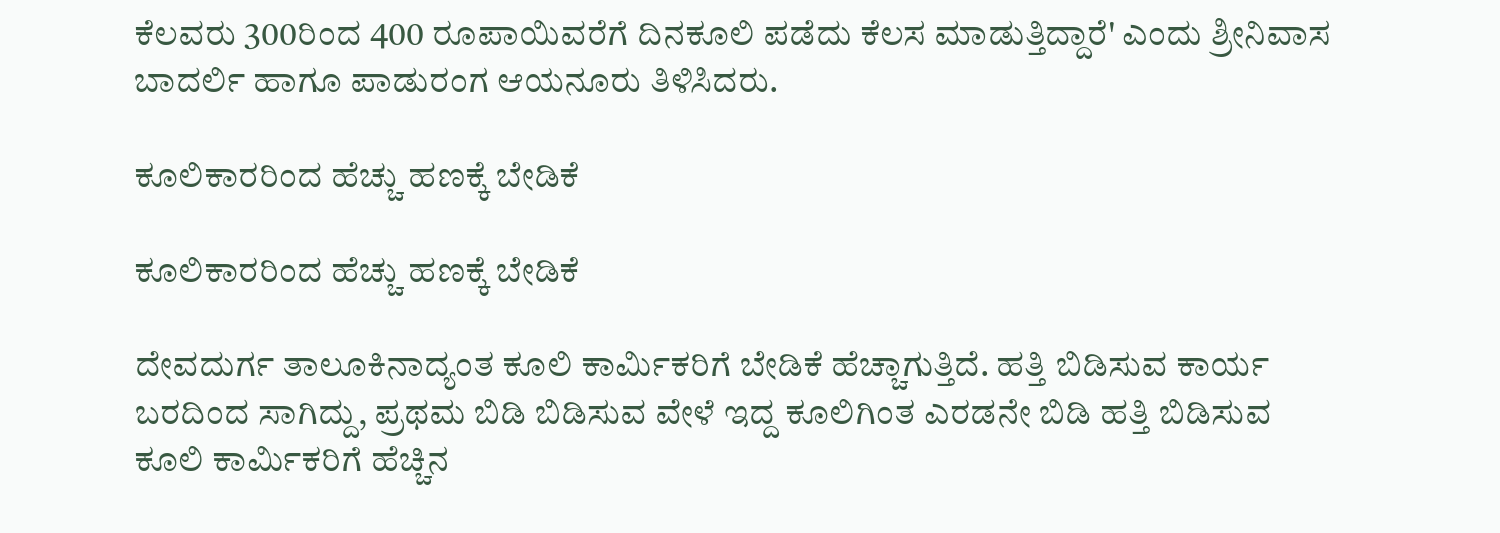ಕೆಲವರು 300ರಿಂದ 400 ರೂಪಾಯಿವರೆಗೆ ದಿನಕೂಲಿ ಪಡೆದು ಕೆಲಸ ಮಾಡುತ್ತಿದ್ದಾರೆ' ಎಂದು ಶ್ರೀನಿವಾಸ ಬಾದರ್ಲಿ ಹಾಗೂ ಪಾಡುರಂಗ ಆಯನೂರು ತಿಳಿಸಿದರು.

ಕೂಲಿಕಾರರಿಂದ ಹೆಚ್ಚು ಹಣಕ್ಕೆ ಬೇಡಿಕೆ

ಕೂಲಿಕಾರರಿಂದ ಹೆಚ್ಚು ಹಣಕ್ಕೆ ಬೇಡಿಕೆ

ದೇವದುರ್ಗ ತಾಲೂಕಿನಾದ್ಯಂತ ಕೂಲಿ ಕಾರ್ಮಿಕರಿಗೆ ಬೇಡಿಕೆ ಹೆಚ್ಚಾಗುತ್ತಿದೆ. ಹತ್ತಿ ಬಿಡಿಸುವ ಕಾರ್ಯ ಬರದಿಂದ ಸಾಗಿದ್ದು, ಪ್ರಥಮ ಬಿಡಿ ಬಿಡಿಸುವ ವೇಳೆ ಇದ್ದ ಕೂಲಿಗಿಂತ ಎರಡನೇ ಬಿಡಿ ಹತ್ತಿ ಬಿಡಿಸುವ ಕೂಲಿ ಕಾರ್ಮಿಕರಿಗೆ ಹೆಚ್ಚಿನ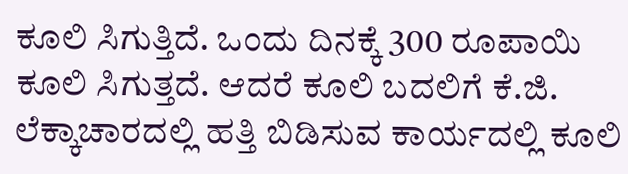ಕೂಲಿ ಸಿಗುತ್ತಿದೆ. ಒಂದು ದಿನಕ್ಕೆ 300 ರೂಪಾಯಿ ಕೂಲಿ ಸಿಗುತ್ತದೆ. ಆದರೆ ಕೂಲಿ ಬದಲಿಗೆ ಕೆ.ಜಿ. ಲೆಕ್ಕಾಚಾರದಲ್ಲಿ ಹತ್ತಿ ಬಿಡಿಸುವ ಕಾರ್ಯದಲ್ಲಿ ಕೂಲಿ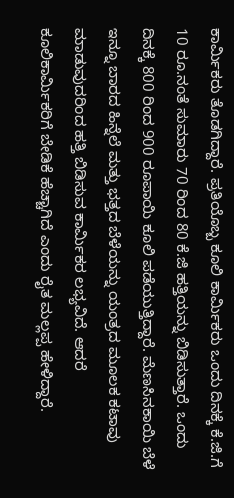ಕಾರ್ಮಿಕರು ತೊಡಗಿದ್ದಾರೆ. ಪ್ರತಿಯೊಬ್ಬ ಕೂಲಿ ಕಾರ್ಮಿಕರು ಒಂದು ದಿನಕ್ಕೆ ಕೆ.ಜಿ.ಗೆ 10 ರೂ.ನಂತೆ ಸುಮಾರು 70 ರಿಂದ 80 ಕೆ.ಜಿ ಹತ್ತಿಯನ್ನು ಬಿಡಿಸುತ್ತಾರೆ. ಒಂದು ದಿನಕ್ಕೆ 800 ರಿಂದ 900 ರೂಪಾಯಿ ಕೂಲಿ ಪಡೆಯುತ್ತಿದ್ದಾರೆ. ಮೆಣಸಿನಕಾಯಿ ಬೆಳೆ ಇನ್ನೂ ಬಾರದ ಹಿನ್ನೆಲೆ ಮತ್ತು ಭತ್ತದ ಬೆಳೆಯನ್ನು ಯಂತ್ರದ ಮೂಲಕ ಕಟಾವು ಮಾಡುವುದರಿಂದ ಹತ್ತಿ ಬಿಡಿಸುವ ಕಾರ್ಮಿಕರ ಲಭ್ಯವಿದೆ. ಆದರೆ ಕೂಲಿಕಾರ್ಮಿಕರಿಗೆ ಬೇಡಿಕೆ ಹೆಚ್ಚಾಗಿದೆ ಎಂದು ರೈತ ಮಲ್ಲಪ್ಪ ಹೇಳಿದ್ದಾರೆ.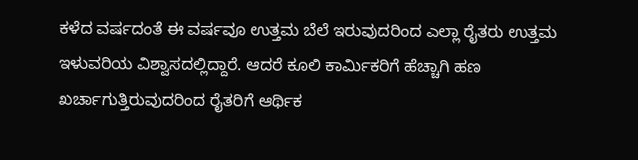ಕಳೆದ ವರ್ಷದಂತೆ ಈ ವರ್ಷವೂ ಉತ್ತಮ ಬೆಲೆ ಇರುವುದರಿಂದ ಎಲ್ಲಾ ರೈತರು ಉತ್ತಮ ಇಳುವರಿಯ ವಿಶ್ವಾಸದಲ್ಲಿದ್ದಾರೆ. ಆದರೆ ಕೂಲಿ ಕಾರ್ಮಿಕರಿಗೆ ಹೆಚ್ಚಾಗಿ ಹಣ ಖರ್ಚಾಗುತ್ತಿರುವುದರಿಂದ ರೈತರಿಗೆ ಆರ್ಥಿಕ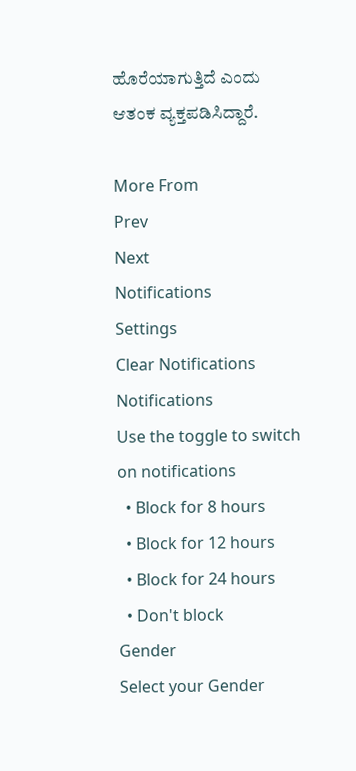ಹೊರೆಯಾಗುತ್ತಿದೆ ಎಂದು ಆತಂಕ ವ್ಯಕ್ತಪಡಿಸಿದ್ದಾರೆ.

More From
Prev
Next
Notifications
Settings
Clear Notifications
Notifications
Use the toggle to switch on notifications
  • Block for 8 hours
  • Block for 12 hours
  • Block for 24 hours
  • Don't block
Gender
Select your Gender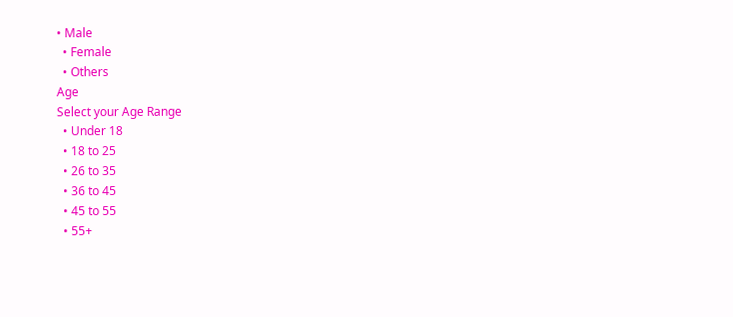• Male
  • Female
  • Others
Age
Select your Age Range
  • Under 18
  • 18 to 25
  • 26 to 35
  • 36 to 45
  • 45 to 55
  • 55+